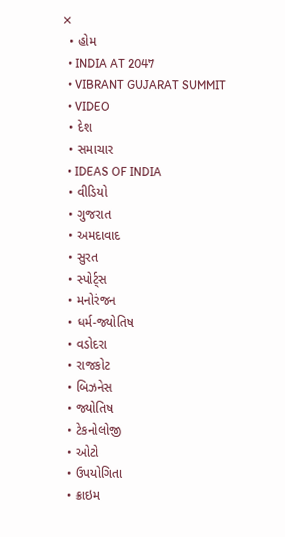✕
  • હોમ
  • INDIA AT 2047
  • VIBRANT GUJARAT SUMMIT
  • VIDEO
  • દેશ
  • સમાચાર
  • IDEAS OF INDIA
  • વીડિયો
  • ગુજરાત
  • અમદાવાદ
  • સુરત
  • સ્પોર્ટ્સ
  • મનોરંજન
  • ધર્મ-જ્યોતિષ
  • વડોદરા
  • રાજકોટ
  • બિઝનેસ
  • જ્યોતિષ
  • ટેકનોલોજી
  • ઓટો
  • ઉપયોગિતા
  • ક્રાઇમ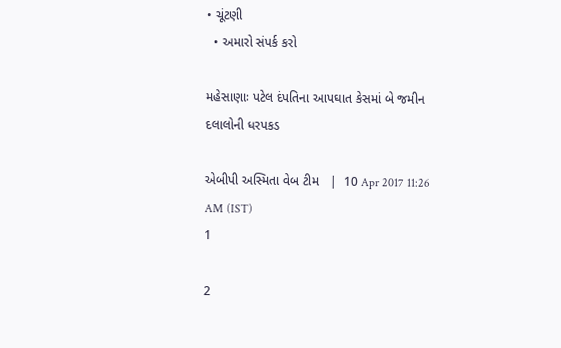• ચૂંટણી
  • અમારો સંપર્ક કરો

મહેસાણાઃ પટેલ દંપતિના આપઘાત કેસમાં બે જમીન દલાલોની ધરપકડ

એબીપી અસ્મિતા વેબ ટીમ   |  10 Apr 2017 11:26 AM (IST)
1

2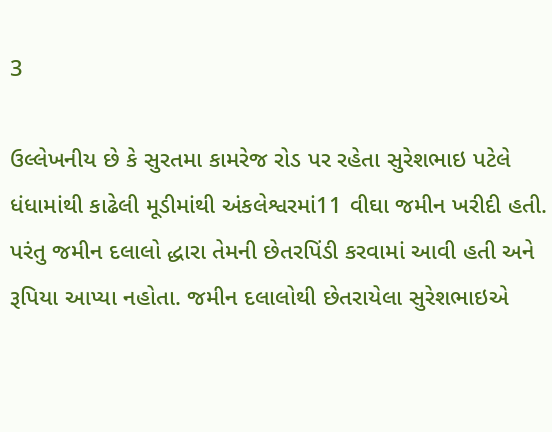3

ઉલ્લેખનીય છે કે સુરતમા કામરેજ રોડ પર રહેતા સુરેશભાઇ પટેલે ધંધામાંથી કાઢેલી મૂડીમાંથી અંકલેશ્વરમાં11 વીઘા જમીન ખરીદી હતી. પરંતુ જમીન દલાલો દ્ધારા તેમની છેતરપિંડી કરવામાં આવી હતી અને રૂપિયા આપ્યા નહોતા. જમીન દલાલોથી છેતરાયેલા સુરેશભાઇએ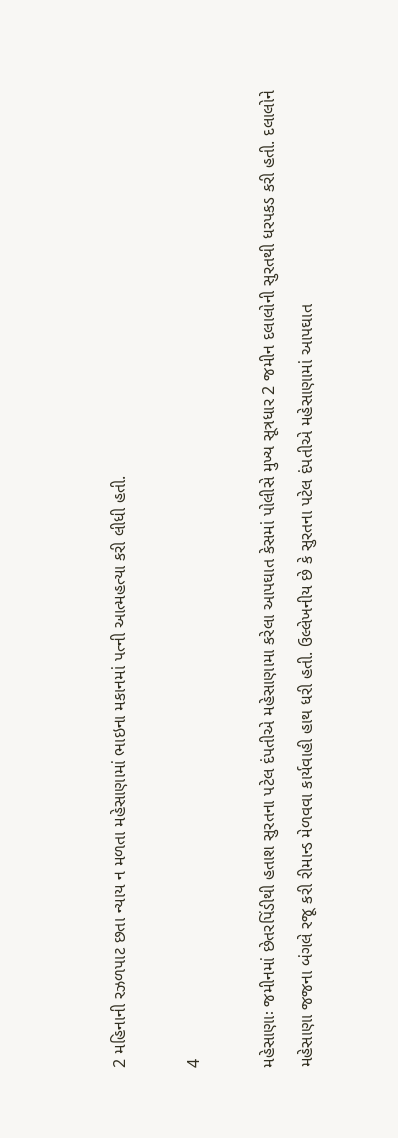2 મહિનાની રઝળપાટ છતા ન્યાય ન મળતા મહેસાણામાં ભાઇના મકાનમાં પત્ની આત્મહત્યા કરી લીધી હતી.

4

મહેસાણાઃ જમીનમાં છેતરપિંડીથી હતાશ સુરતના પટેલ દંપતીએ મહેસાણામા કરેલા આપઘાત કેસમાં પોલીસે મુખ્ય સૂત્રધાર 2 જમીન દલાલોની સુરતથી ધરપકડ કરી હતી. દલાલોને મહેસાણા જજના બંગલે રજૂ કરી રીમાન્ડ મેળવવા કાર્યવાહી હાથ ધરી હતી. ઉલ્લેખનીય છે કે સુરતના પટેલ દંપતીએ મહેસાણામાં આપઘાત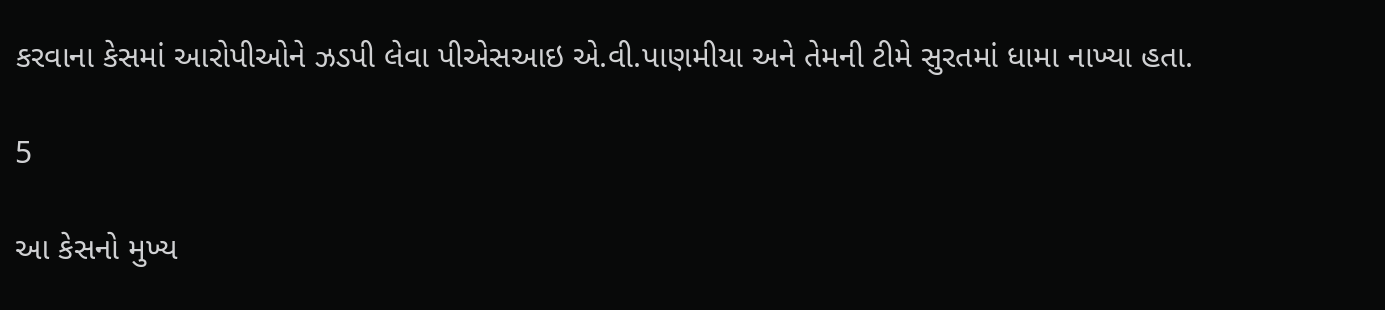કરવાના કેસમાં આરોપીઓને ઝડપી લેવા પીએસઆઇ એ.વી.પાણમીયા અને તેમની ટીમે સુરતમાં ધામા નાખ્યા હતા.

5

આ કેસનો મુખ્ય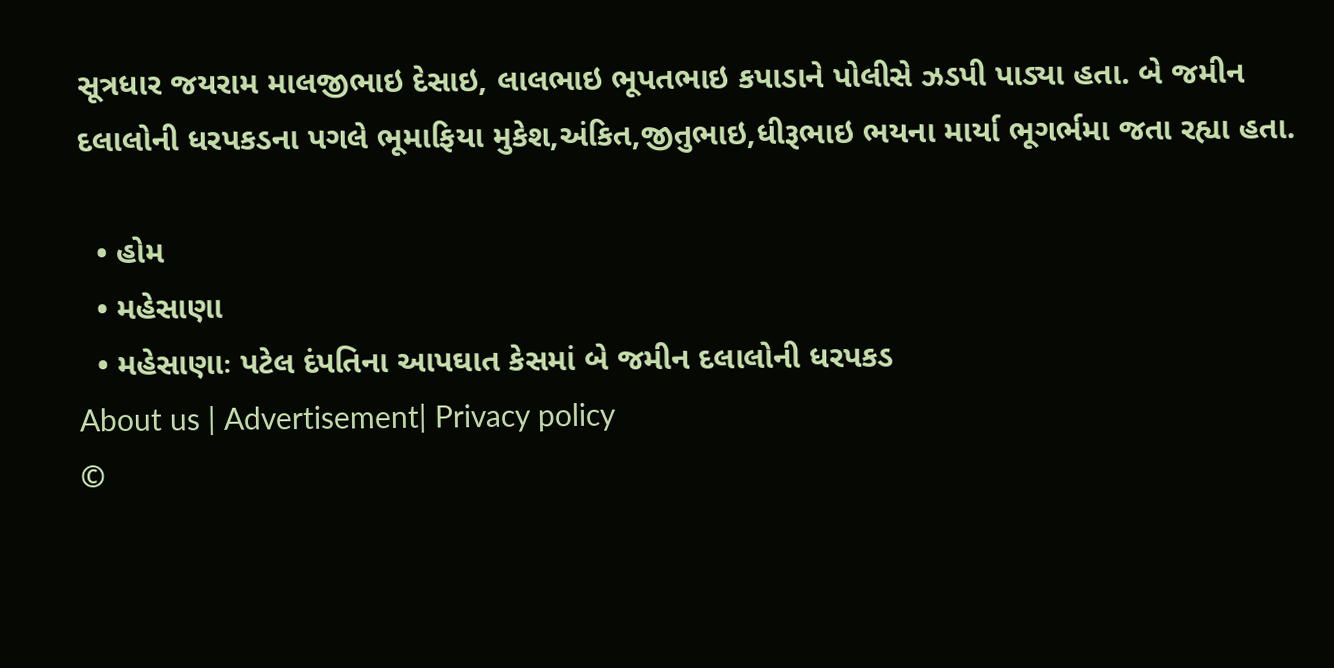સૂત્રધાર જયરામ માલજીભાઇ દેસાઇ, લાલભાઇ ભૂપતભાઇ કપાડાને પોલીસે ઝડપી પાડ્યા હતા. બે જમીન દલાલોની ધરપકડના પગલે ભૂમાફિયા મુકેશ,અંકિત,જીતુભાઇ,ધીરૂભાઇ ભયના માર્યા ભૂગર્ભમા જતા રહ્યા હતા.

  • હોમ
  • મહેસાણા
  • મહેસાણાઃ પટેલ દંપતિના આપઘાત કેસમાં બે જમીન દલાલોની ધરપકડ
About us | Advertisement| Privacy policy
©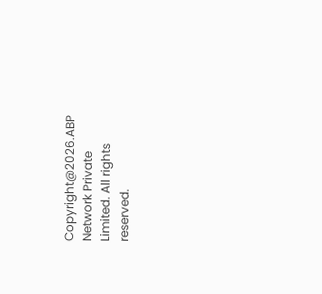Copyright@2026.ABP Network Private Limited. All rights reserved.